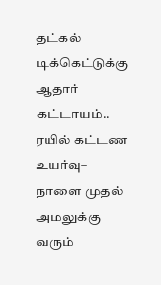தட்கல் டிக்கெட்டுக்கு ஆதார் கட்டாயம்.. ரயில் கட்டண உயர்வு– நாளை முதல் அமலுக்கு வரும்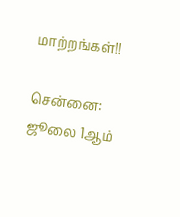மாற்றங்கள்!!

சென்னை: ஜூலை 1ஆம்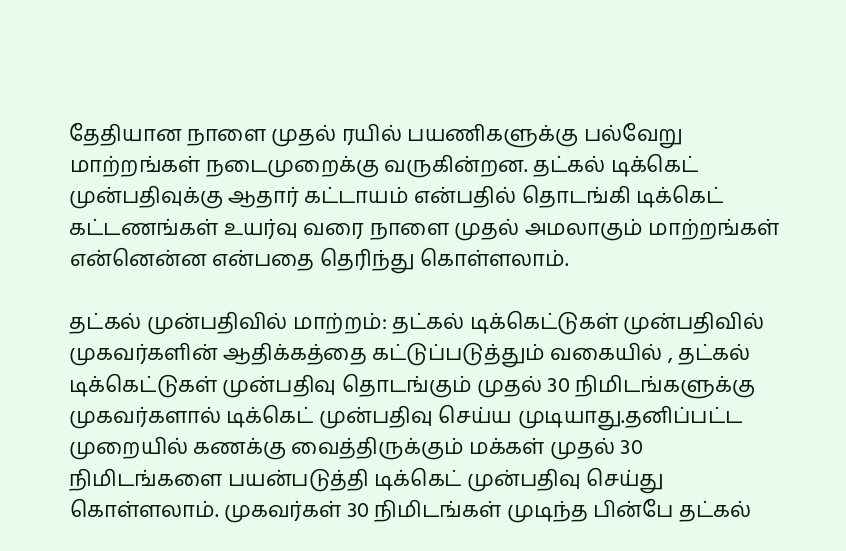தேதியான நாளை முதல் ரயில் பயணிகளுக்கு பல்வேறு மாற்றங்கள் நடைமுறைக்கு வருகின்றன. தட்கல் டிக்கெட் முன்பதிவுக்கு ஆதார் கட்டாயம் என்பதில் தொடங்கி டிக்கெட் கட்டணங்கள் உயர்வு வரை நாளை முதல் அமலாகும் மாற்றங்கள் என்னென்ன என்பதை தெரிந்து கொள்ளலாம்.

தட்கல் முன்பதிவில் மாற்றம்: தட்கல் டிக்கெட்டுகள் முன்பதிவில் முகவர்களின் ஆதிக்கத்தை கட்டுப்படுத்தும் வகையில் , தட்கல் டிக்கெட்டுகள் முன்பதிவு தொடங்கும் முதல் 30 நிமிடங்களுக்கு முகவர்களால் டிக்கெட் முன்பதிவு செய்ய முடியாது.தனிப்பட்ட முறையில் கணக்கு வைத்திருக்கும் மக்கள் முதல் 30 நிமிடங்களை பயன்படுத்தி டிக்கெட் முன்பதிவு செய்து கொள்ளலாம். முகவர்கள் 30 நிமிடங்கள் முடிந்த பின்பே தட்கல்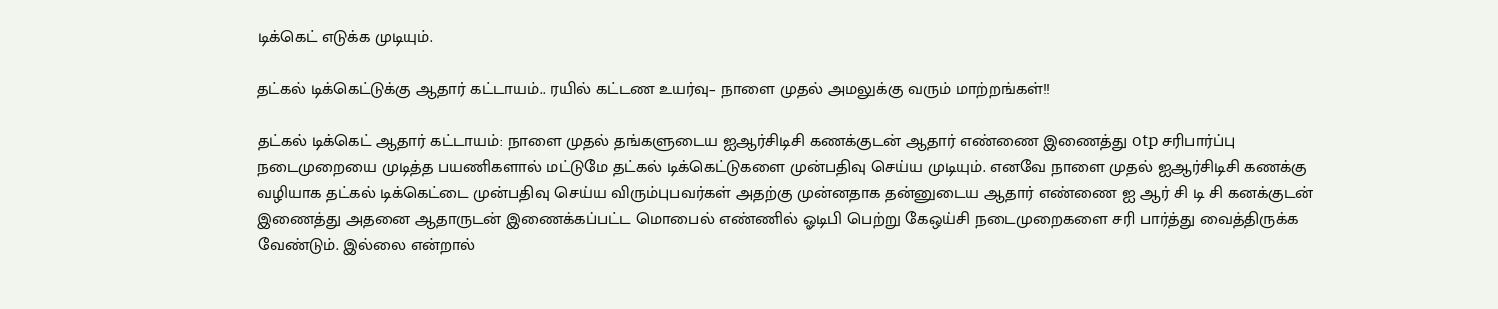டிக்கெட் எடுக்க முடியும்.

தட்கல் டிக்கெட்டுக்கு ஆதார் கட்டாயம்.. ரயில் கட்டண உயர்வு– நாளை முதல் அமலுக்கு வரும் மாற்றங்கள்!!

தட்கல் டிக்கெட் ஆதார் கட்டாயம்: நாளை முதல் தங்களுடைய ஐஆர்சிடிசி கணக்குடன் ஆதார் எண்ணை இணைத்து otp சரிபார்ப்பு நடைமுறையை முடித்த பயணிகளால் மட்டுமே தட்கல் டிக்கெட்டுகளை முன்பதிவு செய்ய முடியும். எனவே நாளை முதல் ஐஆர்சிடிசி கணக்கு வழியாக தட்கல் டிக்கெட்டை முன்பதிவு செய்ய விரும்புபவர்கள் அதற்கு முன்னதாக தன்னுடைய ஆதார் எண்ணை ஐ ஆர் சி டி சி கனக்குடன் இணைத்து அதனை ஆதாருடன் இணைக்கப்பட்ட மொபைல் எண்ணில் ஓடிபி பெற்று கேஒய்சி நடைமுறைகளை சரி பார்த்து வைத்திருக்க வேண்டும். இல்லை என்றால்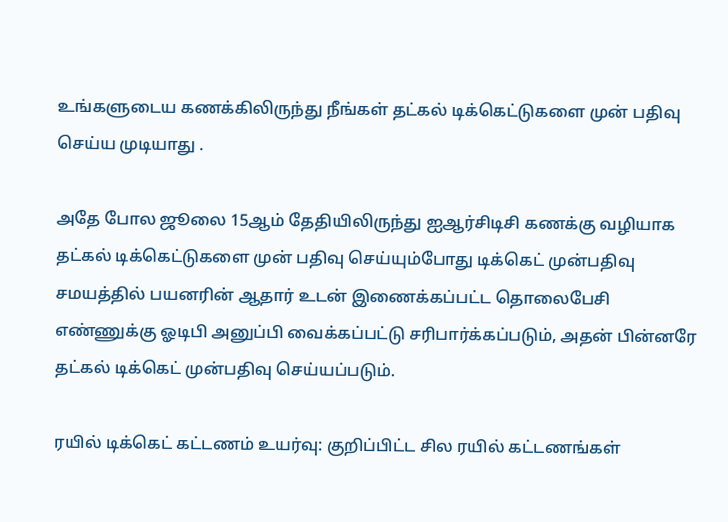உங்களுடைய கணக்கிலிருந்து நீங்கள் தட்கல் டிக்கெட்டுகளை முன் பதிவு செய்ய முடியாது .

அதே போல ஜூலை 15ஆம் தேதியிலிருந்து ஐஆர்சிடிசி கணக்கு வழியாக தட்கல் டிக்கெட்டுகளை முன் பதிவு செய்யும்போது டிக்கெட் முன்பதிவு சமயத்தில் பயனரின் ஆதார் உடன் இணைக்கப்பட்ட தொலைபேசி எண்ணுக்கு ஓடிபி அனுப்பி வைக்கப்பட்டு சரிபார்க்கப்படும், அதன் பின்னரே தட்கல் டிக்கெட் முன்பதிவு செய்யப்படும்.

ரயில் டிக்கெட் கட்டணம் உயர்வு: குறிப்பிட்ட சில ரயில் கட்டணங்கள்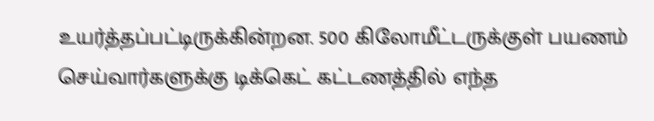உயர்த்தப்பட்டிருக்கின்றன. 500 கிலோமீட்டருக்குள் பயணம் செய்வார்களுக்கு டிக்கெட் கட்டணத்தில் எந்த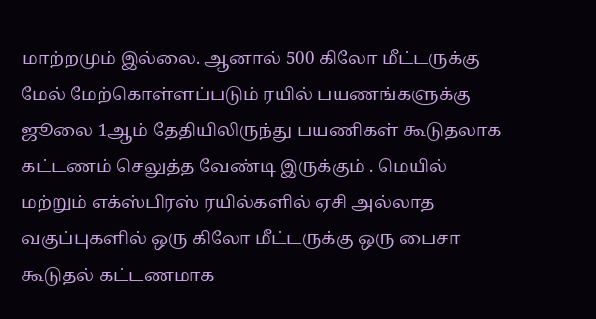மாற்றமும் இல்லை. ஆனால் 500 கிலோ மீட்டருக்கு மேல் மேற்கொள்ளப்படும் ரயில் பயணங்களுக்கு ஜூலை 1ஆம் தேதியிலிருந்து பயணிகள் கூடுதலாக கட்டணம் செலுத்த வேண்டி இருக்கும் . மெயில் மற்றும் எக்ஸ்பிரஸ் ரயில்களில் ஏசி அல்லாத வகுப்புகளில் ஒரு கிலோ மீட்டருக்கு ஒரு பைசா கூடுதல் கட்டணமாக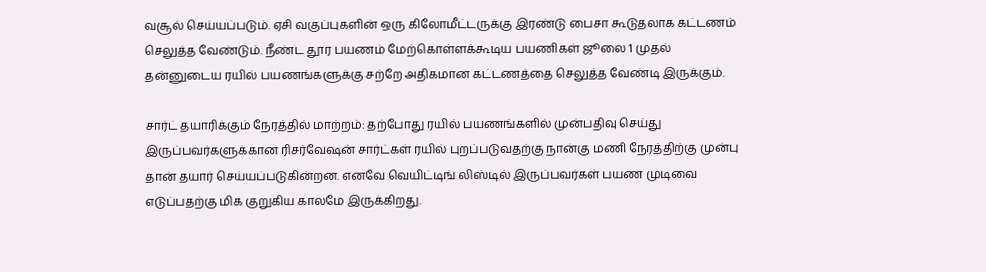வசூல் செய்யப்படும். ஏசி வகுப்புகளின் ஒரு கிலோமீட்டருக்கு இரண்டு பைசா கூடுதலாக கட்டணம் செலுத்த வேண்டும். நீண்ட தூர பயணம் மேற்கொள்ளக்கூடிய பயணிகள் ஜூலை 1 முதல் தன்னுடைய ரயில் பயணங்களுக்கு சற்றே அதிகமான கட்டணத்தை செலுத்த வேண்டி இருக்கும்.

சார்ட் தயாரிக்கும் நேரத்தில் மாற்றம்: தற்போது ரயில் பயணங்களில் முன்பதிவு செய்து இருப்பவர்களுக்கான ரிசர்வேஷன் சார்ட்கள் ரயில் புறப்படுவதற்கு நான்கு மணி நேரத்திற்கு முன்பு தான் தயார் செய்யப்படுகின்றன. எனவே வெயிட்டிங் லிஸ்டில் இருப்பவர்கள் பயண முடிவை எடுப்பதற்கு மிக குறுகிய காலமே இருக்கிறது.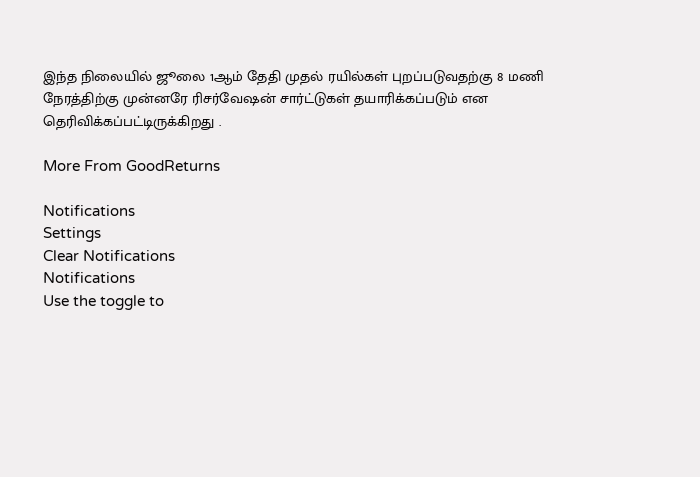இந்த நிலையில் ஜூலை 1ஆம் தேதி முதல் ரயில்கள் புறப்படுவதற்கு 8 மணி நேரத்திற்கு முன்னரே ரிசர்வேஷன் சார்ட்டுகள் தயாரிக்கப்படும் என தெரிவிக்கப்பட்டிருக்கிறது .

More From GoodReturns

Notifications
Settings
Clear Notifications
Notifications
Use the toggle to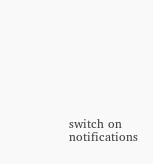switch on notifications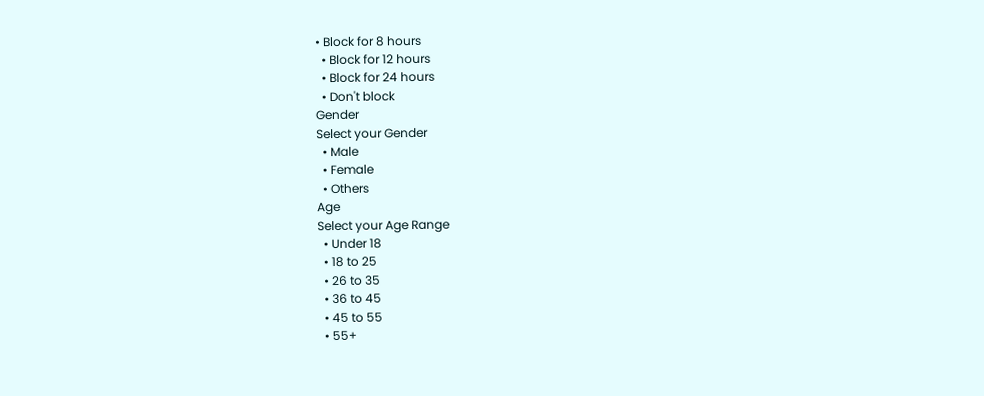• Block for 8 hours
  • Block for 12 hours
  • Block for 24 hours
  • Don't block
Gender
Select your Gender
  • Male
  • Female
  • Others
Age
Select your Age Range
  • Under 18
  • 18 to 25
  • 26 to 35
  • 36 to 45
  • 45 to 55
  • 55+